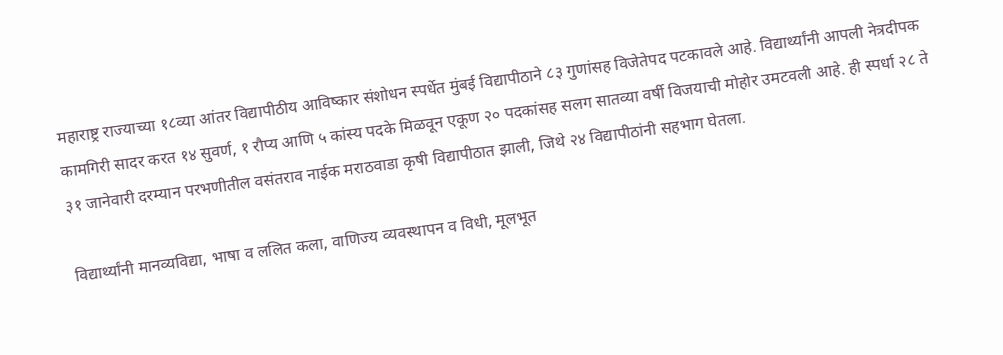महाराष्ट्र राज्याच्या १८व्या आंतर विद्यापीठीय आविष्कार संशोधन स्पर्धेत मुंबई विद्यापीठाने ८३ गुणांसह विजेतेपद पटकावले आहे. विद्यार्थ्यांनी आपली नेत्रदीपक कामगिरी सादर करत १४ सुवर्ण, १ रौप्य आणि ५ कांस्य पदके मिळवून एकूण २० पदकांसह सलग सातव्या वर्षी विजयाची मोहोर उमटवली आहे. ही स्पर्धा २८ ते ३१ जानेवारी दरम्यान परभणीतील वसंतराव नाईक मराठवाडा कृषी विद्यापीठात झाली, जिथे २४ विद्यापीठांनी सहभाग घेतला.

विद्यार्थ्यांनी मानव्यविद्या, भाषा व ललित कला, वाणिज्य व्यवस्थापन व विधी, मूलभूत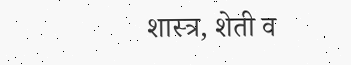शास्त्र, शेती व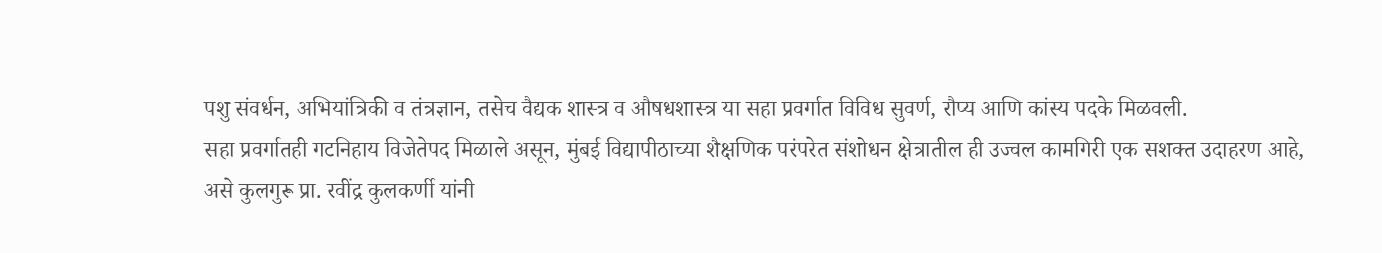पशु संवर्धन, अभियांत्रिकी व तंत्रज्ञान, तसेच वैद्यक शास्त्र व औषधशास्त्र या सहा प्रवर्गात विविध सुवर्ण, रौप्य आणि कांस्य पदके मिळवली.
सहा प्रवर्गातही गटनिहाय विजेतेपद मिळाले असून, मुंबई विद्यापीठाच्या शैक्षणिक परंपरेत संशोधन क्षेत्रातील ही उज्वल कामगिरी एक सशक्त उदाहरण आहे, असे कुलगुरू प्रा. रवींद्र कुलकर्णी यांनी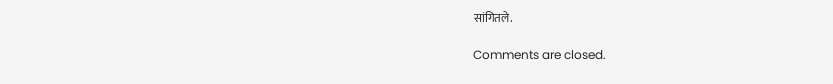सांगितले.

Comments are closed.